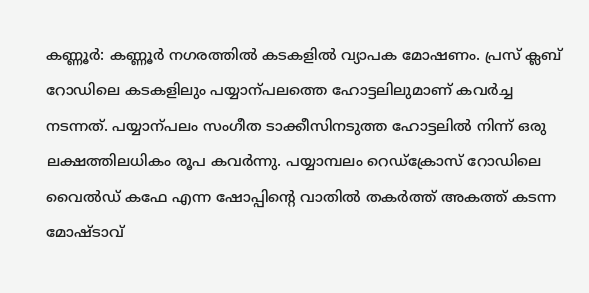കണ്ണൂർ: കണ്ണൂർ നഗരത്തിൽ കടകളിൽ വ്യാപക മോഷണം. പ്രസ് ക്ലബ് റോഡിലെ കടകളിലും പയ്യാന്പലത്തെ ഹോട്ടലിലുമാണ് കവർച്ച നടന്നത്. പയ്യാന്പലം സംഗീത ടാക്കീസിനടുത്ത ഹോട്ടലിൽ നിന്ന് ഒരു ലക്ഷത്തിലധികം രൂപ കവർന്നു. പയ്യാമ്പലം റെഡ്ക്രോസ് റോഡിലെ വൈൽഡ് കഫേ എന്ന ഷോപ്പിന്റെ വാതിൽ തകർത്ത് അകത്ത് കടന്ന മോഷ്ടാവ്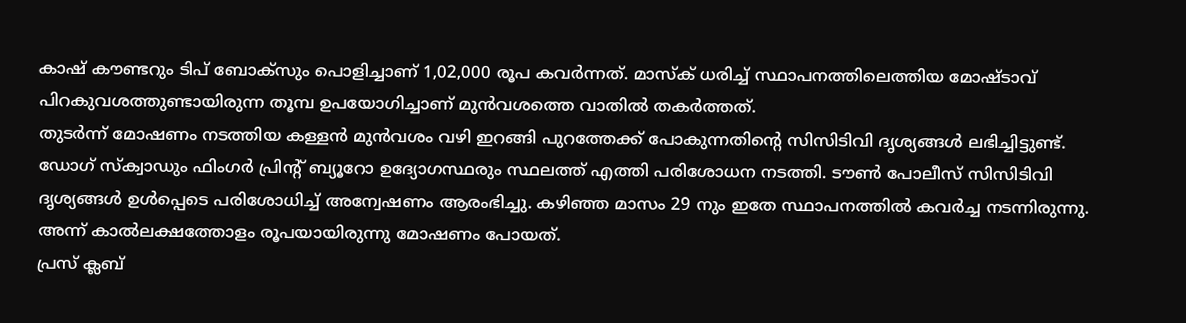കാഷ് കൗണ്ടറും ടിപ് ബോക്സും പൊളിച്ചാണ് 1,02,000 രൂപ കവർന്നത്. മാസ്ക് ധരിച്ച് സ്ഥാപനത്തിലെത്തിയ മോഷ്ടാവ് പിറകുവശത്തുണ്ടായിരുന്ന തൂമ്പ ഉപയോഗിച്ചാണ് മുൻവശത്തെ വാതിൽ തകർത്തത്.
തുടർന്ന് മോഷണം നടത്തിയ കള്ളൻ മുൻവശം വഴി ഇറങ്ങി പുറത്തേക്ക് പോകുന്നതിന്റെ സിസിടിവി ദൃശ്യങ്ങൾ ലഭിച്ചിട്ടുണ്ട്. ഡോഗ് സ്ക്വാഡും ഫിംഗർ പ്രിന്റ് ബ്യൂറോ ഉദ്യോഗസ്ഥരും സ്ഥലത്ത് എത്തി പരിശോധന നടത്തി. ടൗൺ പോലീസ് സിസിടിവി ദൃശ്യങ്ങൾ ഉൾപ്പെടെ പരിശോധിച്ച് അന്വേഷണം ആരംഭിച്ചു. കഴിഞ്ഞ മാസം 29 നും ഇതേ സ്ഥാപനത്തിൽ കവർച്ച നടന്നിരുന്നു. അന്ന് കാൽലക്ഷത്തോളം രൂപയായിരുന്നു മോഷണം പോയത്.
പ്രസ് ക്ലബ്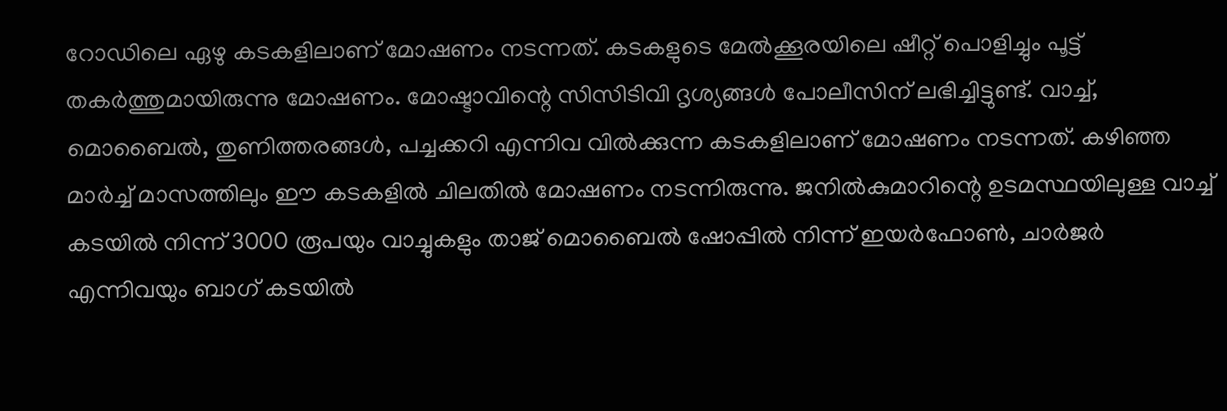റോഡിലെ ഏഴു കടകളിലാണ് മോഷണം നടന്നത്. കടകളുടെ മേൽക്കൂരയിലെ ഷീറ്റ് പൊളിച്ചും പൂട്ട് തകർത്തുമായിരുന്നു മോഷണം. മോഷ്ടാവിന്റെ സിസിടിവി ദൃശ്യങ്ങൾ പോലീസിന് ലഭിച്ചിട്ടുണ്ട്. വാച്ച്, മൊബൈൽ, തുണിത്തരങ്ങൾ, പച്ചക്കറി എന്നിവ വിൽക്കുന്ന കടകളിലാണ് മോഷണം നടന്നത്. കഴിഞ്ഞ മാർച്ച് മാസത്തിലും ഈ കടകളിൽ ചിലതിൽ മോഷണം നടന്നിരുന്നു. ജനിൽകുമാറിന്റെ ഉടമസ്ഥയിലുള്ള വാച്ച് കടയിൽ നിന്ന് 3000 രൂപയും വാച്ചുകളും താജ് മൊബൈൽ ഷോപ്പിൽ നിന്ന് ഇയർഫോൺ, ചാർജർ എന്നിവയും ബാഗ് കടയിൽ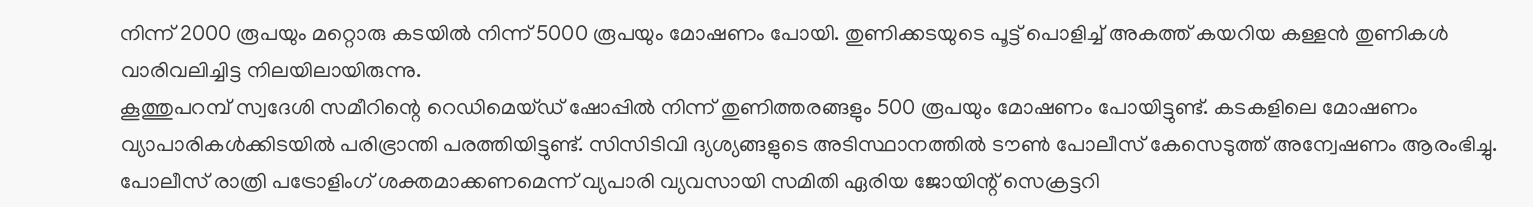നിന്ന് 2000 രൂപയും മറ്റൊരു കടയിൽ നിന്ന് 5000 രൂപയും മോഷണം പോയി. തുണിക്കടയുടെ പൂട്ട് പൊളിച്ച് അകത്ത് കയറിയ കള്ളൻ തുണികൾ വാരിവലിച്ചിട്ട നിലയിലായിരുന്നു.
കൂത്തുപറമ്പ് സ്വദേശി സമീറിന്റെ റെഡിമെയ്ഡ് ഷോപ്പിൽ നിന്ന് തുണിത്തരങ്ങളും 500 രൂപയും മോഷണം പോയിട്ടുണ്ട്. കടകളിലെ മോഷണം വ്യാപാരികൾക്കിടയിൽ പരിഭ്രാന്തി പരത്തിയിട്ടുണ്ട്. സിസിടിവി ദ്യശ്യങ്ങളുടെ അടിസ്ഥാനത്തിൽ ടൗൺ പോലീസ് കേസെടുത്ത് അന്വേഷണം ആരംഭിച്ചു. പോലീസ് രാത്രി പട്രോളിംഗ് ശക്തമാക്കണമെന്ന് വ്യപാരി വ്യവസായി സമിതി ഏരിയ ജോയിന്റ് സെക്രട്ടറി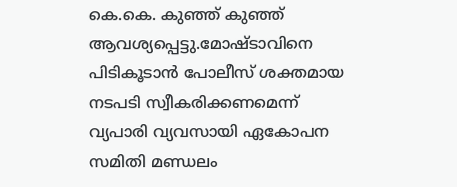കെ.കെ. കുഞ്ഞ് കുഞ്ഞ് ആവശ്യപ്പെട്ടു.മോഷ്ടാവിനെ പിടികൂടാൻ പോലീസ് ശക്തമായ നടപടി സ്വീകരിക്കണമെന്ന് വ്യപാരി വ്യവസായി ഏകോപന സമിതി മണ്ഡലം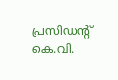പ്രസിഡന്റ് കെ.വി.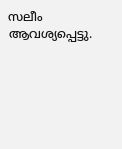സലീം ആവശ്യപ്പെട്ടു.